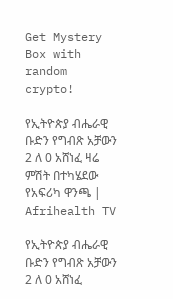Get Mystery Box with random crypto!

የኢትዮጵያ ብሔራዊ ቡድን የግብጽ አቻውን 2 ለ 0 አሸነፈ ዛሬ ምሽት በተካሄደው የአፍሪካ ዋንጫ | Afrihealth TV

የኢትዮጵያ ብሔራዊ ቡድን የግብጽ አቻውን 2 ለ 0 አሸነፈ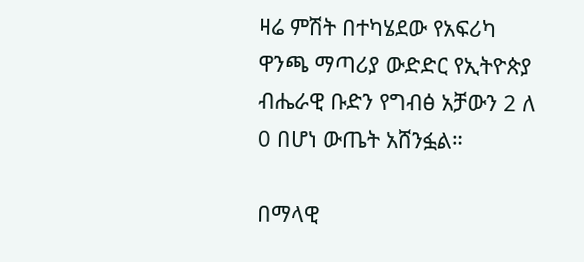ዛሬ ምሽት በተካሄደው የአፍሪካ ዋንጫ ማጣሪያ ውድድር የኢትዮጵያ ብሔራዊ ቡድን የግብፅ አቻውን 2 ለ 0 በሆነ ውጤት አሸንፏል።

በማላዊ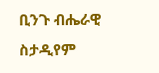ቢንጉ ብሔራዊ ስታዲየም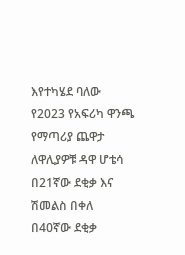እየተካሄደ ባለው የ2023 የአፍሪካ ዋንጫ የማጣሪያ ጨዋታ ለዋሊያዎቹ ዳዋ ሆቴሳ በ21ኛው ደቂቃ እና ሽመልስ በቀለ በ40ኛው ደቂቃ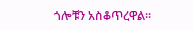ጎሎቹን አስቆጥረዋል።